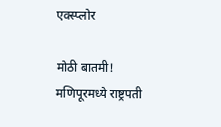एक्स्प्लोर

मोठी बातमी! मणिपूरमध्ये राष्ट्रपती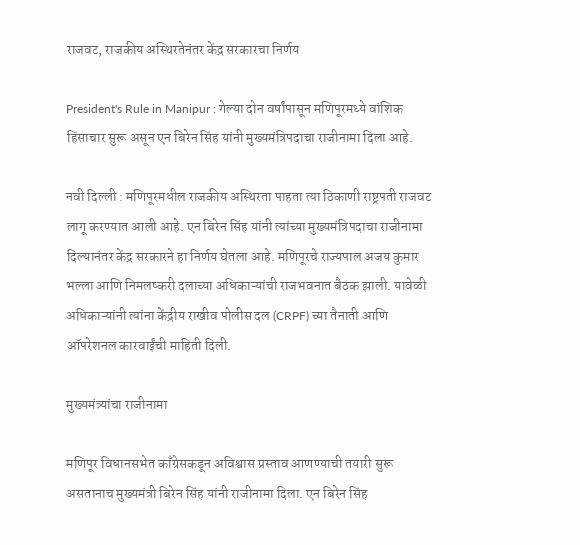राजवट, राजकीय अस्थिरतेनंतर केंद्र सरकारचा निर्णय

President's Rule in Manipur : गेल्या दोन वर्षांपासून मणिपूरमध्ये वांशिक हिंसाचार सुरू असून एन बिरेन सिंह यांनी मुख्यमंत्रिपदाचा राजीनामा दिला आहे.

नवी दिल्ली : मणिपूरमधील राजकीय अस्थिरता पाहता त्या ठिकाणी राष्ट्रपती राजवट लागू करण्यात आली आहे. एन बिरेन सिंह यांनी त्यांच्या मुख्यमंत्रिपदाचा राजीनामा दिल्यानंतर केंद्र सरकारने हा निर्णय घेतला आहे. मणिपूरचे राज्यपाल अजय कुमार भल्ला आणि निमलष्करी दलाच्या अधिकाऱ्यांची राजभवनात बैठक झाली. यावेळी अधिकाऱ्यांनी त्यांना केंद्रीय राखीव पोलीस दल (CRPF) च्या तैनाती आणि ऑपरेशनल कारवाईंची माहिती दिली.

मुख्यमंत्र्यांचा राजीनामा

मणिपूर विधानसभेत काँग्रेसकडून अविश्वास प्रस्ताव आणण्याची तयारी सुरू  असतानाच मुख्यमंत्री बिरेन सिंह यांनी राजीनामा दिला. एन बिरेन सिंह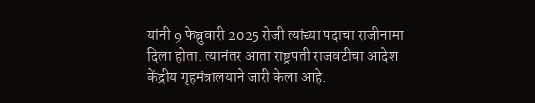यांनी 9 फेब्रुवारी 2025 रोजी त्यांच्या पदाचा राजीनामा दिला होता. त्यानंतर आता राष्ट्रपती राजवटीचा आदेश केंद्रीय गृहमंत्रालयाने जारी केला आहे.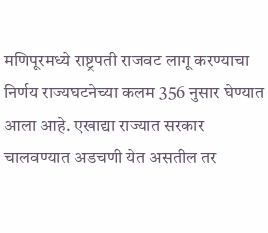मणिपूरमध्ये राष्ट्रपती राजवट लागू करण्याचा निर्णय राज्यघटनेच्या कलम 356 नुसार घेण्यात आला आहे. एखाद्या राज्यात सरकार चालवण्यात अडचणी येत असतील तर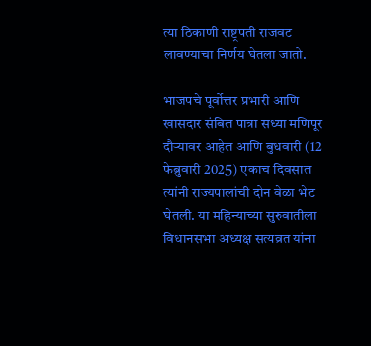त्या ठिकाणी राष्ट्रपती राजवट लावण्याचा निर्णय घेतला जातो.

भाजपचे पूर्वोत्तर प्रभारी आणि खासदार संबित पात्रा सध्या मणिपूर दौऱ्यावर आहेत आणि बुधवारी (12 फेब्रुवारी 2025) एकाच दिवसात त्यांनी राज्यपालांची दोन वेळा भेट घेतली. या महिन्याच्या सुरुवातीला विधानसभा अध्यक्ष सत्यव्रत यांना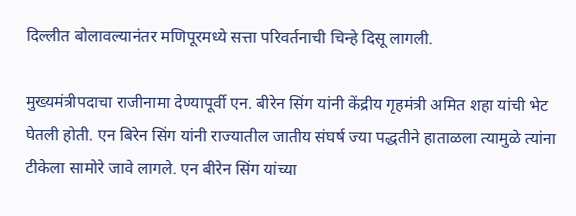दिल्लीत बोलावल्यानंतर मणिपूरमध्ये सत्ता परिवर्तनाची चिन्हे दिसू लागली.

मुख्यमंत्रीपदाचा राजीनामा देण्यापूर्वी एन. बीरेन सिंग यांनी केंद्रीय गृहमंत्री अमित शहा यांची भेट घेतली होती. एन बिरेन सिंग यांनी राज्यातील जातीय संघर्ष ज्या पद्धतीने हाताळला त्यामुळे त्यांना टीकेला सामोरे जावे लागले. एन बीरेन सिंग यांच्या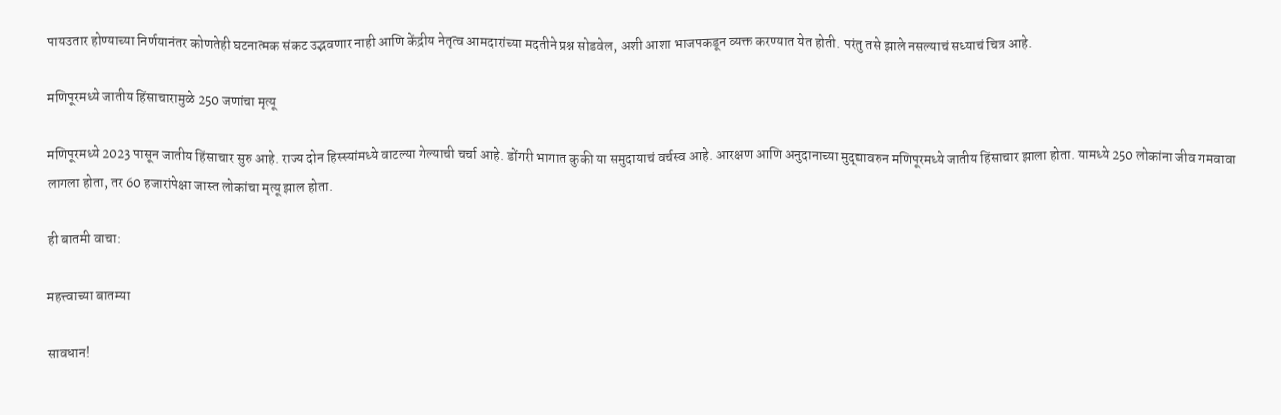पायउतार होण्याच्या निर्णयानंतर कोणतेही घटनात्मक संकट उद्भवणार नाही आणि केंद्रीय नेतृत्व आमदारांच्या मदतीने प्रश्न सोडवेल, अशी आशा भाजपकडून व्यक्त करण्यात येत होती. परंतु तसे झाले नसल्याचं सध्याचं चित्र आहे.

मणिपूरमध्ये जातीय हिंसाचारामुळे 250 जणांचा मृत्यू

मणिपूरमध्ये 2023 पासून जातीय हिंसाचार सुरु आहे. राज्य दोन हिस्स्यांमध्ये वाटल्या गेल्याची चर्चा आहे. डोंगरी भागात कुकी या समुदायाचं वर्चस्व आहे. आरक्षण आणि अनुदानाच्या मुद्द्यावरुन मणिपूरमध्ये जातीय हिंसाचार झाला होता. यामध्ये 250 लोकांना जीव गमवावा लागला होता, तर 60 हजारांपेक्षा जास्त लोकांचा मृत्यू झाल होता.

ही बातमी वाचा:

महत्त्वाच्या बातम्या

सावधान!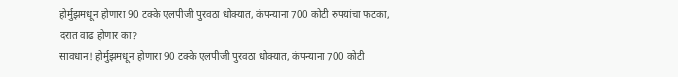होर्मुझमधून होणारा 90 टक्के एलपीजी पुरवठा धोक्यात, कंपन्याना 700 कोटी रुपयांचा फटका, दरात वाढ होणार का?
सावधान! होर्मुझमधून होणारा 90 टक्के एलपीजी पुरवठा धोक्यात, कंपन्याना 700 कोटी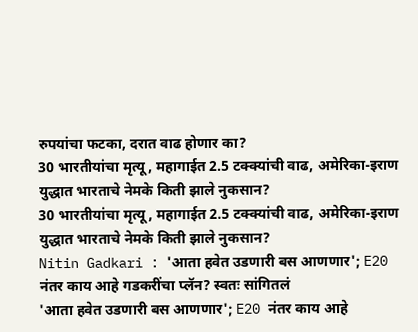रुपयांचा फटका, दरात वाढ होणार का?
30 भारतीयांचा मृत्यू, महागाईत 2.5 टक्क्यांची वाढ, अमेरिका-इराण युद्धात भारताचे नेमके किती झाले नुकसान?
30 भारतीयांचा मृत्यू, महागाईत 2.5 टक्क्यांची वाढ, अमेरिका-इराण युद्धात भारताचे नेमके किती झाले नुकसान?
Nitin Gadkari : 'आता हवेत उडणारी बस आणणार'; E20 नंतर काय आहे गडकरींचा प्लॅन? स्वतः सांगितलं
'आता हवेत उडणारी बस आणणार'; E20 नंतर काय आहे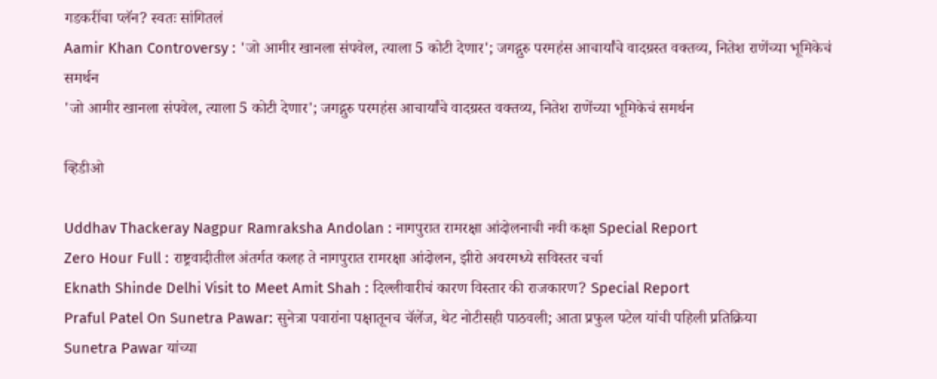गडकरींचा प्लॅन? स्वतः सांगितलं
Aamir Khan Controversy : 'जो आमीर खानला संपवेल, त्याला 5 कोटी देणार'; जगद्गुरु परमहंस आचार्यांचे वादग्रस्त वक्तव्य, नितेश राणेंच्या भूमिकेचं समर्थन
'जो आमीर खानला संपवेल, त्याला 5 कोटी देणार'; जगद्गुरु परमहंस आचार्यांचे वादग्रस्त वक्तव्य, नितेश राणेंच्या भूमिकेचं समर्थन

व्हिडीओ

Uddhav Thackeray Nagpur Ramraksha Andolan : नागपुरात रामरक्षा आंदोलनाची नवी कक्षा Special Report
Zero Hour Full : राष्ट्रवादीतील अंतर्गत कलह ते नागपुरात रामरक्षा आंदोलन, झीरो अवरमध्ये सविस्तर चर्चा
Eknath Shinde Delhi Visit to Meet Amit Shah : दिल्लीवारीचं कारण विस्तार की राजकारण? Special Report
Praful Patel On Sunetra Pawar: सुनेत्रा पवारांना पक्षातूनच चॅलेंज, थेट नोटीसही पाठवली; आता प्रफुल पटेल यांची पहिली प्रतिक्रिया
Sunetra Pawar यांच्या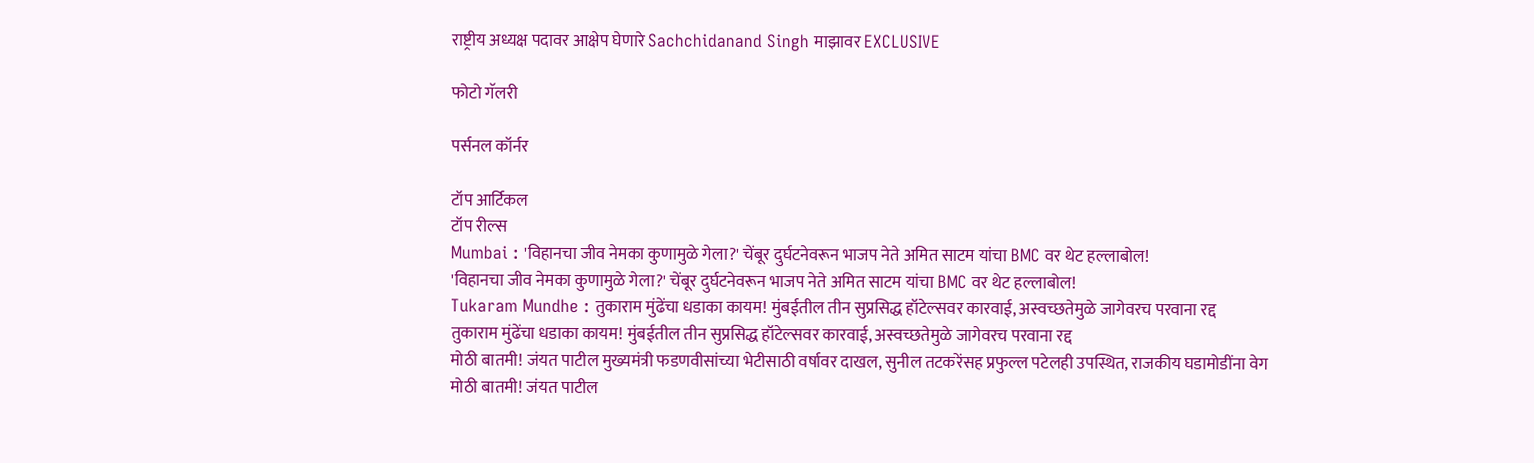राष्ट्रीय अध्यक्ष पदावर आक्षेप घेणारे Sachchidanand Singh माझावर EXCLUSIVE

फोटो गॅलरी

पर्सनल कॉर्नर

टॉप आर्टिकल
टॉप रील्स
Mumbai : 'विहानचा जीव नेमका कुणामुळे गेला?' चेंबूर दुर्घटनेवरून भाजप नेते अमित साटम यांचा BMC वर थेट हल्लाबोल!
'विहानचा जीव नेमका कुणामुळे गेला?' चेंबूर दुर्घटनेवरून भाजप नेते अमित साटम यांचा BMC वर थेट हल्लाबोल!
Tukaram Mundhe : तुकाराम मुंढेंचा धडाका कायम! मुंबईतील तीन सुप्रसिद्ध हॉटेल्सवर कारवाई, अस्वच्छतेमुळे जागेवरच परवाना रद्द
तुकाराम मुंढेंचा धडाका कायम! मुंबईतील तीन सुप्रसिद्ध हॉटेल्सवर कारवाई, अस्वच्छतेमुळे जागेवरच परवाना रद्द
मोठी बातमी! जंयत पाटील मुख्यमंत्री फडणवीसांच्या भेटीसाठी वर्षावर दाखल, सुनील तटकरेंसह प्रफुल्ल पटेलही उपस्थित, राजकीय घडामोडींना वेग
मोठी बातमी! जंयत पाटील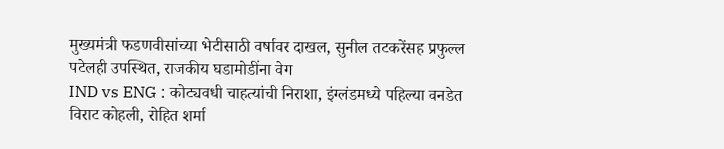मुख्यमंत्री फडणवीसांच्या भेटीसाठी वर्षावर दाखल, सुनील तटकरेंसह प्रफुल्ल पटेलही उपस्थित, राजकीय घडामोडींना वेग
IND vs ENG : कोट्यवधी चाहत्यांची निराशा, इंग्लंडमध्ये पहिल्या वनडेत विराट कोहली, रोहित शर्मा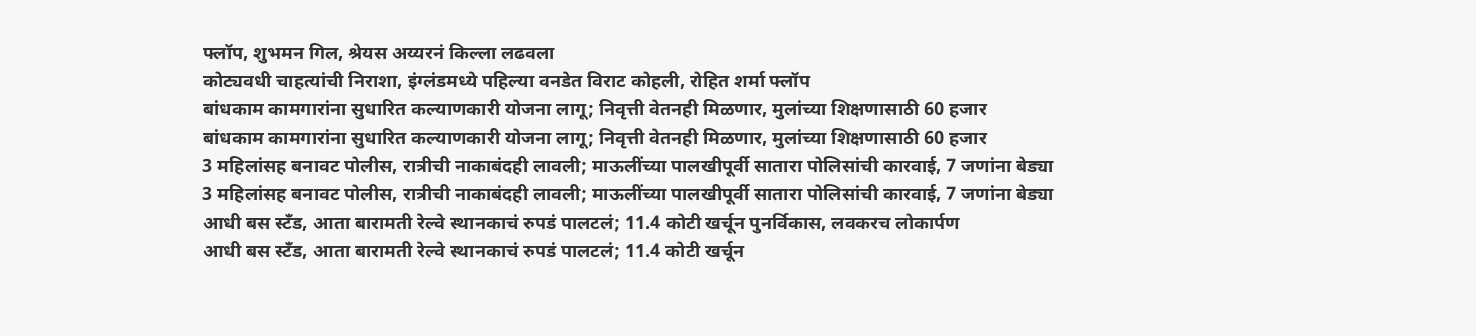फ्लॉप, शुभमन गिल, श्रेयस अय्यरनं किल्ला लढवला
कोट्यवधी चाहत्यांची निराशा, इंग्लंडमध्ये पहिल्या वनडेत विराट कोहली, रोहित शर्मा फ्लॉप
बांधकाम कामगारांना सुधारित कल्याणकारी योजना लागू; निवृत्ती वेतनही मिळणार, मुलांच्या शिक्षणासाठी 60 हजार
बांधकाम कामगारांना सुधारित कल्याणकारी योजना लागू; निवृत्ती वेतनही मिळणार, मुलांच्या शिक्षणासाठी 60 हजार
3 महिलांसह बनावट पोलीस, रात्रीची नाकाबंदही लावली; माऊलींच्या पालखीपूर्वी सातारा पोलिसांची कारवाई, 7 जणांना बेड्या
3 महिलांसह बनावट पोलीस, रात्रीची नाकाबंदही लावली; माऊलींच्या पालखीपूर्वी सातारा पोलिसांची कारवाई, 7 जणांना बेड्या
आधी बस स्टँड, आता बारामती रेल्वे स्थानकाचं रुपडं पालटलं; 11.4 कोटी खर्चून पुनर्विकास, लवकरच लोकार्पण
आधी बस स्टँड, आता बारामती रेल्वे स्थानकाचं रुपडं पालटलं; 11.4 कोटी खर्चून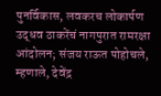पुनर्विकास, लवकरच लोकार्पण
उद्धव ठाकरेंचं नागपुरात रामरक्षा आंदोलन; संजय राऊत पोहोचले, म्हणाले, देवेंद्र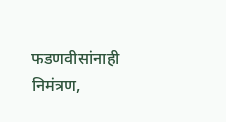फडणवीसांनाही निमंत्रण,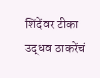शिंदेंवर टीका
उद्धव ठाकरेंचं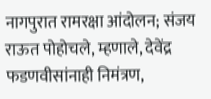नागपुरात रामरक्षा आंदोलन; संजय राऊत पोहोचले, म्हणाले, देवेंद्र फडणवीसांनाही निमंत्रण,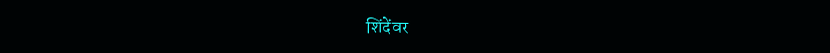शिंदेंवर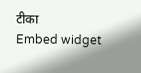टीका
Embed widget